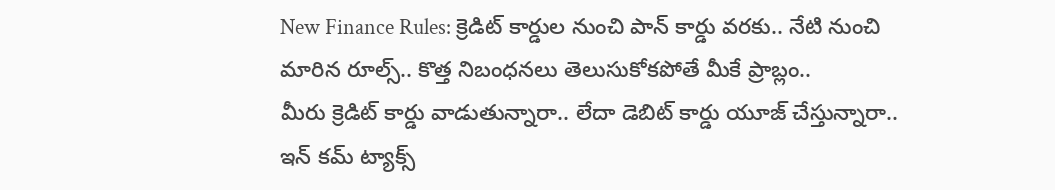New Finance Rules: క్రెడిట్ కార్డుల నుంచి పాన్ కార్డు వరకు.. నేటి నుంచి మారిన రూల్స్.. కొత్త నిబంధనలు తెలుసుకోకపోతే మీకే ప్రాబ్లం..
మీరు క్రెడిట్ కార్డు వాడుతున్నారా.. లేదా డెబిట్ కార్డు యూజ్ చేస్తున్నారా.. ఇన్ కమ్ ట్యాక్స్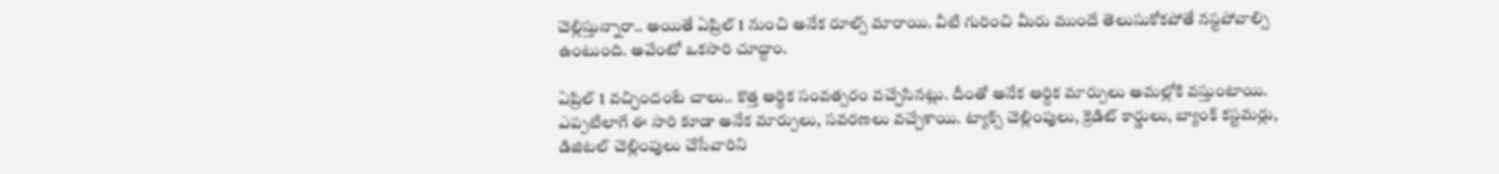చెల్లిస్తున్నారా.. అయితే ఏప్రిల్ 1 నుంచి అనేక రూల్స్ మారాయి. వీటి గురించి మీరు ముందే తెలుసుకోకపోతే నస్టపోవాల్సి ఉంటుంది. అవేంటో ఒకసారి చూద్దాం.

ఏప్రిల్ 1 వచ్చిందంటే చాలు.. కొత్త ఆర్ధిక సంవత్సరం వచ్చేసినట్లు. దీంతో అనేక ఆర్దిక మార్పులు అమల్లోకి వస్తుంటాయి. ఎప్పటిలాగే ఈ సారి కూడా అనేక మార్పులు, సవరణలు వచ్చేశాయి. ట్యాక్స్ చెల్లింపులు, క్రెడిట్ కార్డులు, బ్యాంక్ కస్టమర్లు, డిజిటల్ చెల్లింపులు చేసేవారిని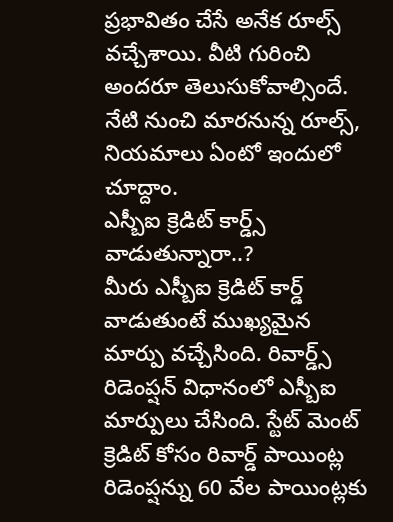ప్రభావితం చేసే అనేక రూల్స్ వచ్చేశాయి. వీటి గురించి అందరూ తెలుసుకోవాల్సిందే. నేటి నుంచి మారనున్న రూల్స్, నియమాలు ఏంటో ఇందులో చూద్దాం.
ఎస్బీఐ క్రెడిట్ కార్డ్స్ వాడుతున్నారా..?
మీరు ఎస్బీఐ క్రెడిట్ కార్డ్ వాడుతుంటే ముఖ్యమైన మార్పు వచ్చేసింది. రివార్డ్స్ రిడెంప్షన్ విధానంలో ఎస్బీఐ మార్పులు చేసింది. స్టేట్ మెంట్ క్రెడిట్ కోసం రివార్డ్ పాయింట్ల రిడెంప్షన్ను 60 వేల పాయింట్లకు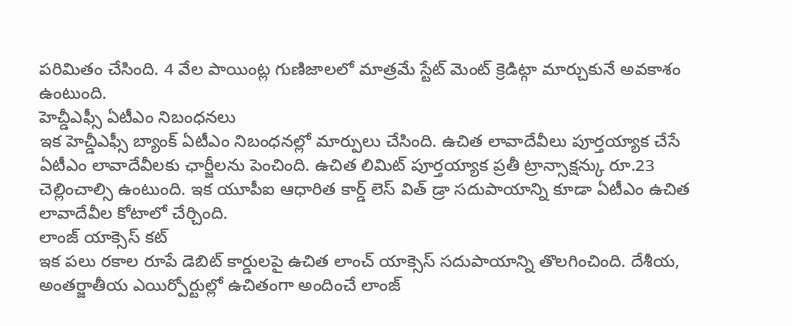పరిమితం చేసింది. 4 వేల పాయింట్ల గుణిజాలలో మాత్రమే స్టేట్ మెంట్ క్రెడిట్గా మార్చుకునే అవకాశం ఉంటుంది.
హెచ్డీఎఫ్సీ ఏటీఎం నిబంధనలు
ఇక హెచ్డీఎఫ్సీ బ్యాంక్ ఏటీఎం నిబంధనల్లో మార్పులు చేసింది. ఉచిత లావాదేవీలు పూర్తయ్యాక చేసే ఏటీఎం లావాదేవీలకు ఛార్జీలను పెంచింది. ఉచిత లిమిట్ పూర్తయ్యాక ప్రతీ ట్రాన్సాక్షన్కు రూ.23 చెల్లించాల్సి ఉంటుంది. ఇక యూపీఐ ఆధారిత కార్డ్ లెస్ విత్ డ్రా సదుపాయాన్ని కూడా ఏటీఎం ఉచిత లావాదేవీల కోటాలో చేర్చింది.
లాంజ్ యాక్సెస్ కట్
ఇక పలు రకాల రూపే డెబిట్ కార్డులపై ఉచిత లాంచ్ యాక్సెస్ సదుపాయాన్ని తొలగించింది. దేశీయ, అంతర్జాతీయ ఎయిర్పోర్టుల్లో ఉచితంగా అందించే లాంజ్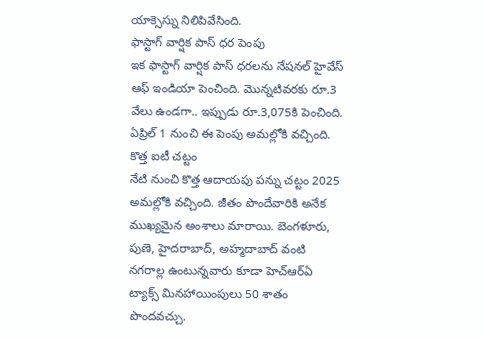యాక్సెస్ను నిలిపివేసింది.
ఫాస్టాగ్ వార్షిక పాస్ ధర పెంపు
ఇక ఫాస్టాగ్ వార్షిక పాస్ ధరలను నేషనల్ హైవేస్ ఆఫ్ ఇండియా పెంచింది. మొన్నటివరకు రూ.3 వేలు ఉండగా.. ఇప్పుడు రూ.3,075కి పెంచింది. ఏప్రిల్ 1 నుంచి ఈ పెంపు అమల్లోకి వచ్చింది.
కొత్త ఐటీ చట్టం
నేటి నుంచి కొత్త ఆదాయపు పన్ను చట్టం 2025 అమల్లోకి వచ్చింది. జీతం పొందేవారికి అనేక ముఖ్యమైన అంశాలు మారాయి. బెంగళూరు, పుణె, హైదరాబాద్, అహ్మదాబాద్ వంటి నగరాల్ల ఉంటున్నవారు కూడా హెచ్ఆర్ఏ ట్యాక్స్ మినహాయింపులు 50 శాతం పొందవచ్చు.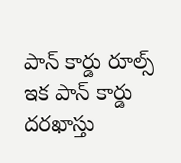పాన్ కార్డు రూల్స్
ఇక పాన్ కార్డు దరఖాస్తు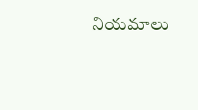నియమాలు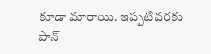కూడా మారాయి. ఇప్పటివరకు పాన్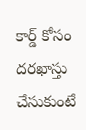కార్డ్ కోసం దరఖాస్తు చేసుకుంటే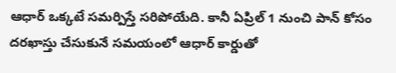ఆధార్ ఒక్కటే సమర్పిస్తే సరిపోయేది. కానీ ఏప్రిల్ 1 నుంచి పాన్ కోసం దరఖాస్తు చేసుకునే సమయంలో ఆధార్ కార్డుతో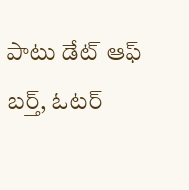పాటు డేట్ ఆఫ్ బర్త్, ఓటర్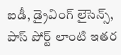ఐడీ, డ్రైవింగ్ లైసెన్స్, పాస్ పోర్ట్ లాంటి ఇతర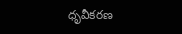ధృవీకరణ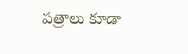పత్రాలు కూడా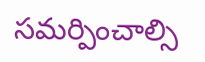సమర్పించాల్సి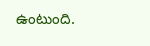ఉంటుంది.